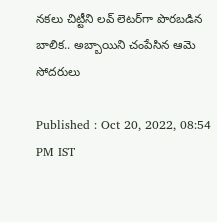నకలు చిట్టీని లవ్ లెటర్‌గా పొరబడిన బాలిక.. అబ్బాయిని చంపేసిన ఆమె సోదరులు

Published : Oct 20, 2022, 08:54 PM IST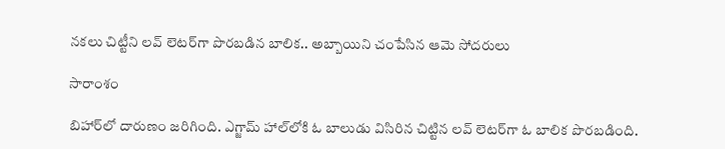నకలు చిట్టీని లవ్ లెటర్‌గా పొరబడిన బాలిక.. అబ్బాయిని చంపేసిన ఆమె సోదరులు

సారాంశం

బిహార్‌లో దారుణం జరిగింది. ఎగ్జామ్ హాల్‌లోకి ఓ బాలుడు విసిరిన చిట్టిన లవ్ లెటర్‌గా ఓ బాలిక పొరబడింది.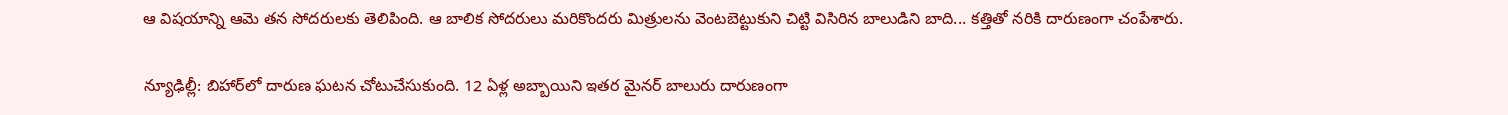ఆ విషయాన్ని ఆమె తన సోదరులకు తెలిపింది. ఆ బాలిక సోదరులు మరికొందరు మిత్రులను వెంటబెట్టుకుని చిట్టి విసిరిన బాలుడిని బాది... కత్తితో నరికి దారుణంగా చంపేశారు.

న్యూఢిల్లీ: బిహార్‌లో దారుణ ఘటన చోటుచేసుకుంది. 12 ఏళ్ల అబ్బాయిని ఇతర మైనర్ బాలురు దారుణంగా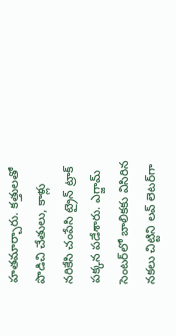హతమార్చారు. కత్తులతో పొడిచి చేతులు, కాళ్లు నరికేసి చంపేసి ట్రైన్ ట్రాక్ పక్కన పడేశారు. ఎగ్జామ్ సెంటర్‌లో బాలికకు విసిరిన నకలు చిట్టిని లవ్ లెటర్‌గా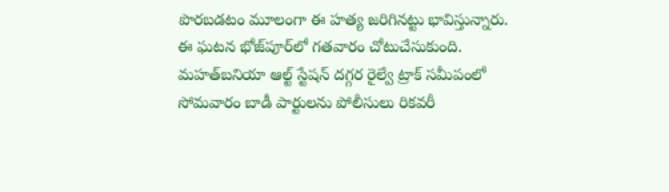పొరబడటం మూలంగా ఈ హత్య జరిగినట్టు భావిస్తున్నారు. ఈ ఘటన భోజ్‌పూర్‌లో గతవారం చోటుచేసుకుంది. మహత్‌బనియా ఆల్ట్ స్టేషన్ దగ్గర రైల్వే ట్రాక్ సమీపంలో సోమవారం బాడీ పార్టులను పోలీసులు రికవరీ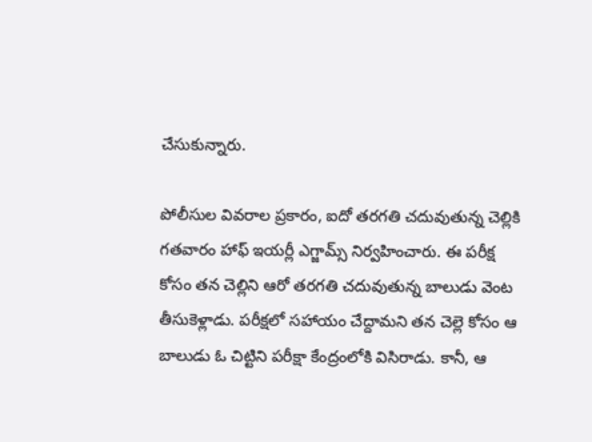చేసుకున్నారు.

పోలీసుల వివరాల ప్రకారం, ఐదో తరగతి చదువుతున్న చెల్లికి గతవారం హాఫ్ ఇయర్లీ ఎగ్జామ్స్ నిర్వహించారు. ఈ పరీక్ష కోసం తన చెల్లిని ఆరో తరగతి చదువుతున్న బాలుడు వెంట తీసుకెళ్లాడు. పరీక్షలో సహాయం చేద్దామని తన చెల్లె కోసం ఆ బాలుడు ఓ చిట్టిని పరీక్షా కేంద్రంలోకి విసిరాడు. కానీ, ఆ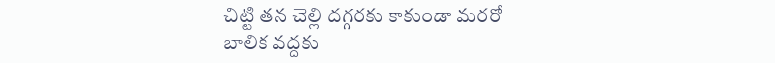చిట్టి తన చెల్లి దగ్గరకు కాకుండా మరరో బాలిక వద్దకు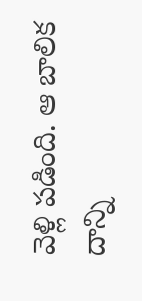వెళ్లి పడింది. ఆ బాలిక దాన్ని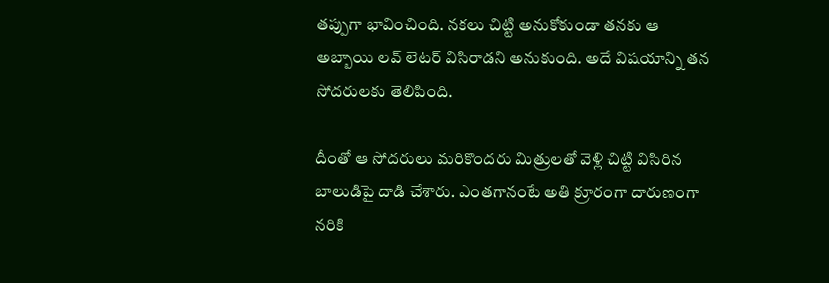తప్పుగా భావించింది. నకలు చిట్టి అనుకోకుండా తనకు ఆ అబ్బాయి లవ్ లెటర్ విసిరాడని అనుకుంది. అదే విషయాన్ని తన సోదరులకు తెలిపింది.

దీంతో ఆ సోదరులు మరికొందరు మిత్రులతో వెళ్లి చిట్టి విసిరిన బాలుడిపై దాడి చేశారు. ఎంతగానంటే అతి క్రూరంగా దారుణంగా నరికి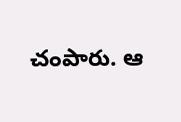చంపారు. ఆ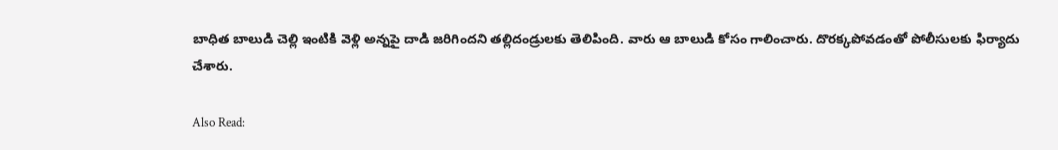బాధిత బాలుడి చెల్లి ఇంటికి వెళ్లి అన్నపై దాడి జరిగిందని తల్లిదండ్రులకు తెలిపింది. వారు ఆ బాలుడి కోసం గాలించారు. దొరక్కపోవడంతో పోలీసులకు ఫిర్యాదు చేశారు.

Also Read: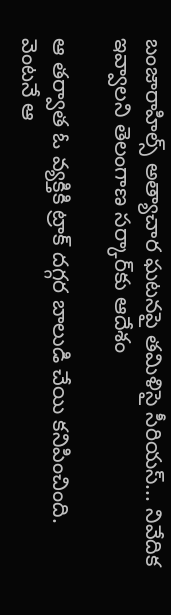బంజారాహిల్స్ అత్యాచార ఘటనపై తమిళిసై సీరియస్... నివేదిక ఇవ్వాలని తెలంగాణ సర్కార్‌కు ఆదేశం

ఆ తర్వాత ఓ వ్యక్తికి ట్రాక్ దగ్గర బాలుడి చేయి కనిపించింది. వెంటనే ఆ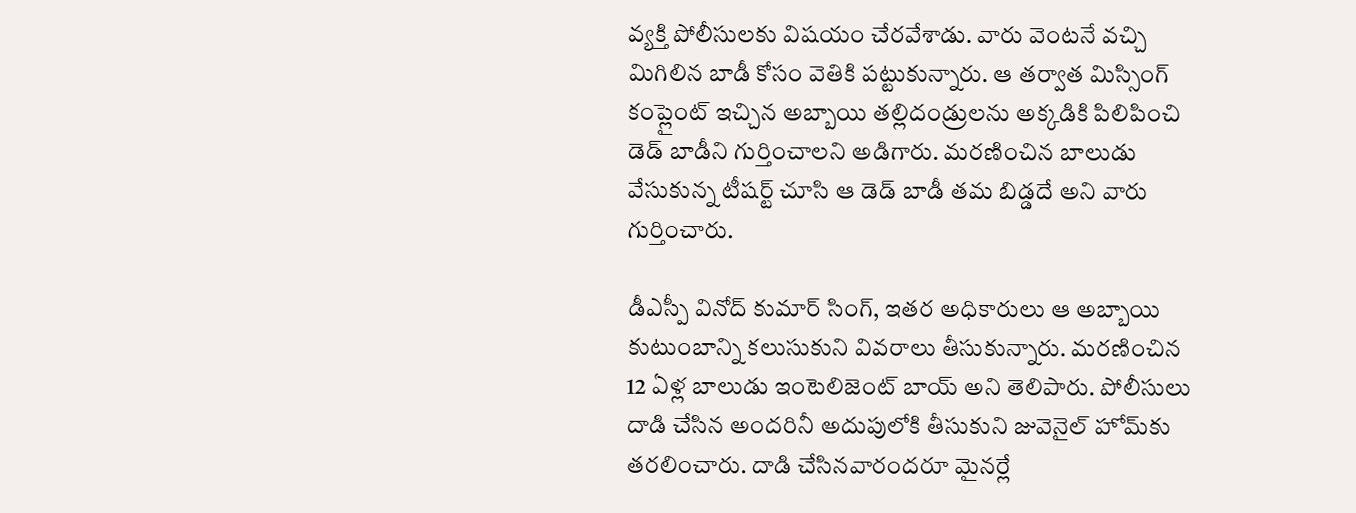వ్యక్తి పోలీసులకు విషయం చేరవేశాడు. వారు వెంటనే వచ్చి మిగిలిన బాడీ కోసం వెతికి పట్టుకున్నారు. ఆ తర్వాత మిస్సింగ్ కంప్లైంట్ ఇచ్చిన అబ్బాయి తల్లిదండ్రులను అక్కడికి పిలిపించి డెడ్ బాడీని గుర్తించాలని అడిగారు. మరణించిన బాలుడు వేసుకున్న టీషర్ట్ చూసి ఆ డెడ్ బాడీ తమ బిడ్డదే అని వారు గుర్తించారు.

డీఎస్పీ వినోద్ కుమార్ సింగ్, ఇతర అధికారులు ఆ అబ్బాయి కుటుంబాన్ని కలుసుకుని వివరాలు తీసుకున్నారు. మరణించిన 12 ఏళ్ల బాలుడు ఇంటెలిజెంట్ బాయ్ అని తెలిపారు. పోలీసులు దాడి చేసిన అందరినీ అదుపులోకి తీసుకుని జువెనైల్ హోమ్‌కు తరలించారు. దాడి చేసినవారందరూ మైనర్లే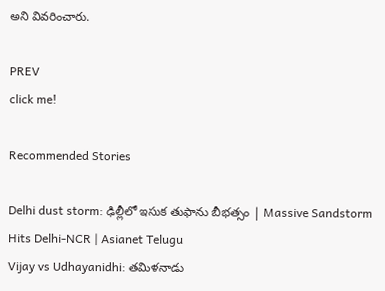అని వివరించారు.

PREV
click me!

Recommended Stories

Delhi dust storm: ఢిల్లీలో ఇసుక తుఫాను బీభత్సం | Massive Sandstorm Hits Delhi-NCR | Asianet Telugu
Vijay vs Udhayanidhi: తమిళనాడు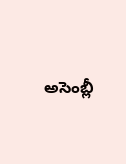అసెంబ్లీ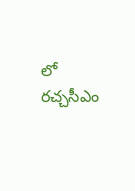లో రచ్చసీఎం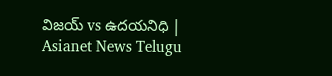విజయ్ vs ఉదయనిధి | Asianet News Telugu